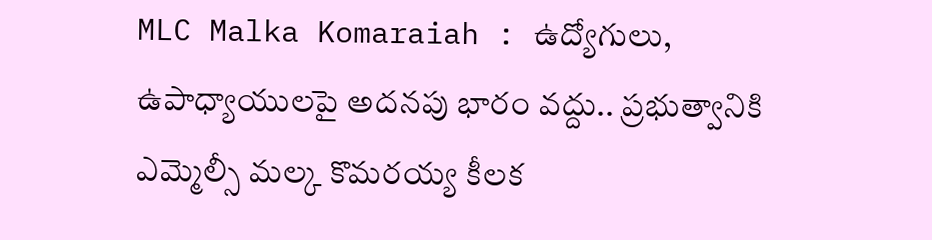MLC Malka Komaraiah : ఉద్యోగులు, ఉపాధ్యాయులపై అదనపు భారం వద్దు.. ప్రభుత్వానికి ఎమ్మెల్సీ మల్క కొమరయ్య కీలక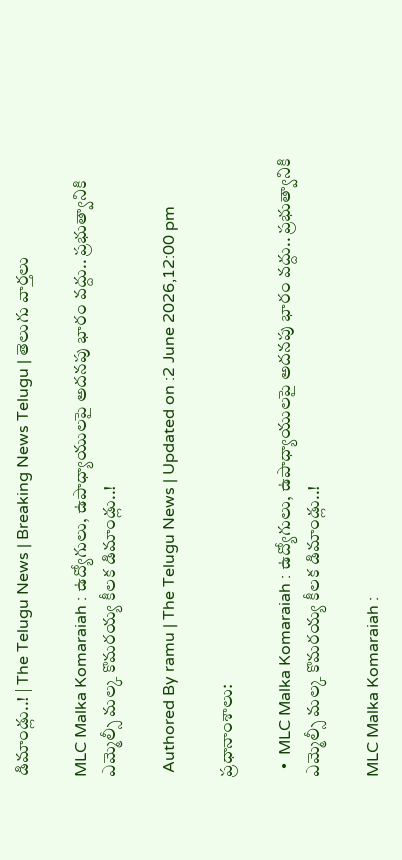డిమాండ్లు..! | The Telugu News | Breaking News Telugu | తెలుగు వార్త‌లు

MLC Malka Komaraiah : ఉద్యోగులు, ఉపాధ్యాయులపై అదనపు భారం వద్దు.. ప్రభుత్వానికి ఎమ్మెల్సీ మల్క కొమరయ్య కీలక డిమాండ్లు..!

 Authored By ramu | The Telugu News | Updated on :2 June 2026,12:00 pm

ప్రధానాంశాలు:

  •  MLC Malka Komaraiah : ఉద్యోగులు, ఉపాధ్యాయులపై అదనపు భారం వద్దు.. ప్రభుత్వానికి ఎమ్మెల్సీ మల్క కొమరయ్య కీలక డిమాండ్లు..!

MLC Malka Komaraiah :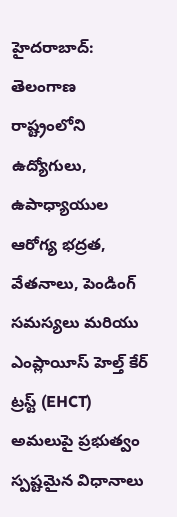హైదరాబాద్: తెలంగాణ రాష్ట్రంలోని ఉద్యోగులు, ఉపాధ్యాయుల ఆరోగ్య భద్రత, వేతనాలు, పెండింగ్ సమస్యలు మరియు ఎంప్లాయీస్ హెల్త్ కేర్ ట్రస్ట్ (EHCT) అమలుపై ప్రభుత్వం స్పష్టమైన విధానాలు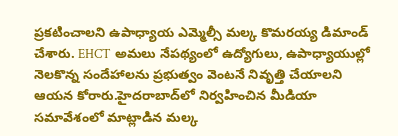ప్రకటించాలని ఉపాధ్యాయ ఎమ్మెల్సీ మల్క కొమరయ్య డిమాండ్ చేశారు. EHCT అమలు నేపథ్యంలో ఉద్యోగులు, ఉపాధ్యాయుల్లో నెలకొన్న సందేహాలను ప్రభుత్వం వెంటనే నివృత్తి చేయాలని ఆయన కోరారు.హైదరాబాద్‌లో నిర్వహించిన మీడియా సమావేశంలో మాట్లాడిన మల్క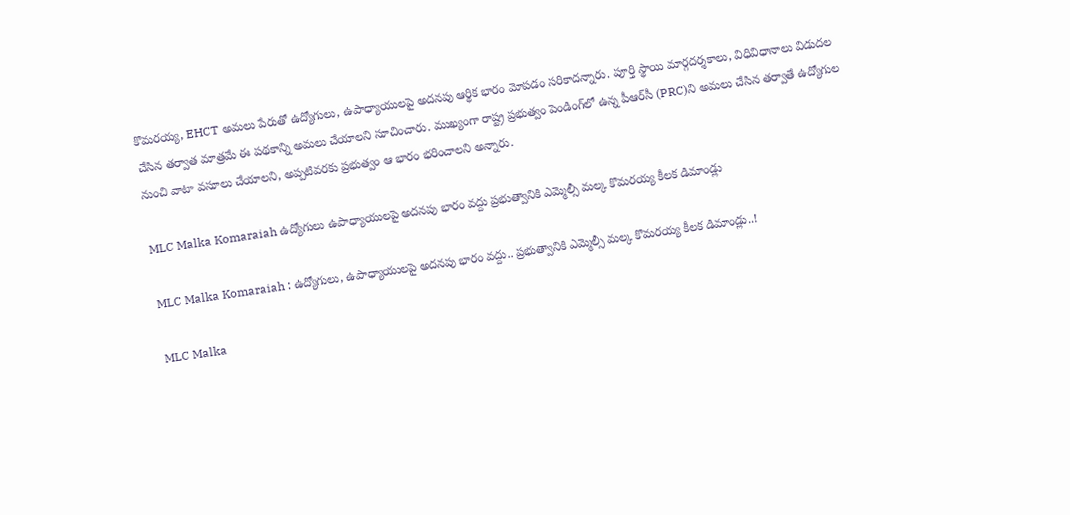కొమరయ్య, EHCT అమలు పేరుతో ఉద్యోగులు, ఉపాధ్యాయులపై అదనపు ఆర్థిక భారం మోపడం సరికాదన్నారు. పూర్తి స్థాయి మార్గదర్శకాలు, విధివిధానాలు విడుదల చేసిన తర్వాత మాత్రమే ఈ పథకాన్ని అమలు చేయాలని సూచించారు. ముఖ్యంగా రాష్ట్ర ప్రభుత్వం పెండింగ్‌లో ఉన్న పీఆర్‌సీ (PRC)ని అమలు చేసిన తర్వాతే ఉద్యోగుల నుంచి వాటా వసూలు చేయాలని, అప్పటివరకు ప్రభుత్వం ఆ భారం భరించాలని అన్నారు.

MLC Malka Komaraiah ఉద్యోగులు ఉపాధ్యాయులపై అదనపు భారం వద్దు ప్రభుత్వానికి ఎమ్మెల్సీ మల్క కొమరయ్య కీలక డిమాండ్లు

MLC Malka Komaraiah : ఉద్యోగులు, ఉపాధ్యాయులపై అదనపు భారం వద్దు.. ప్రభుత్వానికి ఎమ్మెల్సీ మల్క కొమరయ్య కీలక డిమాండ్లు..!

MLC Malka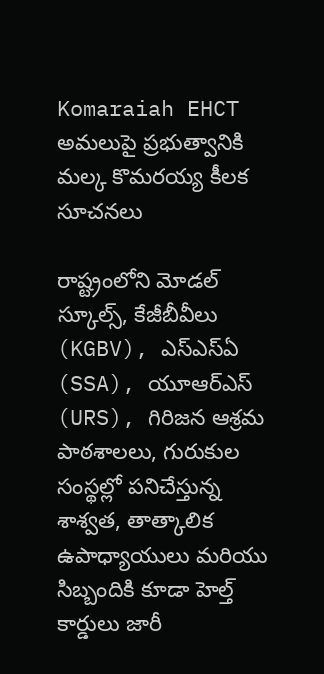Komaraiah EHCT అమలుపై ప్రభుత్వానికి మల్క కొమరయ్య కీలక సూచనలు

రాష్ట్రంలోని మోడల్ స్కూల్స్, కేజీబీవీలు (KGBV), ఎస్‌ఎస్‌ఏ (SSA), యూఆర్‌ఎస్ (URS), గిరిజన ఆశ్రమ పాఠశాలలు, గురుకుల సంస్థల్లో పనిచేస్తున్న శాశ్వత, తాత్కాలిక ఉపాధ్యాయులు మరియు సిబ్బందికి కూడా హెల్త్ కార్డులు జారీ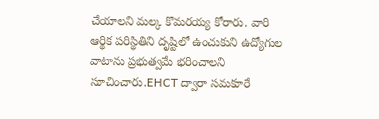చేయాలని మల్క కొమరయ్య కోరారు. వారి ఆర్థిక పరిస్థితిని దృష్టిలో ఉంచుకుని ఉద్యోగుల వాటాను ప్రభుత్వమే భరించాలని సూచించారు.EHCT ద్వారా సమకూరే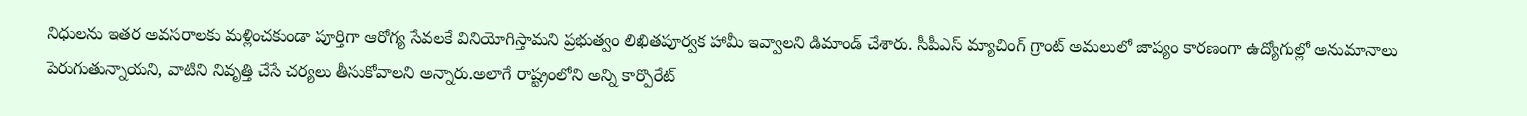నిధులను ఇతర అవసరాలకు మళ్లించకుండా పూర్తిగా ఆరోగ్య సేవలకే వినియోగిస్తామని ప్రభుత్వం లిఖితపూర్వక హామీ ఇవ్వాలని డిమాండ్ చేశారు. సీపీఎస్ మ్యాచింగ్ గ్రాంట్ అమలులో జాప్యం కారణంగా ఉద్యోగుల్లో అనుమానాలు పెరుగుతున్నాయని, వాటిని నివృత్తి చేసే చర్యలు తీసుకోవాలని అన్నారు.అలాగే రాష్ట్రంలోని అన్ని కార్పొరేట్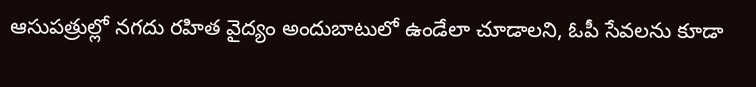ఆసుపత్రుల్లో నగదు రహిత వైద్యం అందుబాటులో ఉండేలా చూడాలని, ఓపీ సేవలను కూడా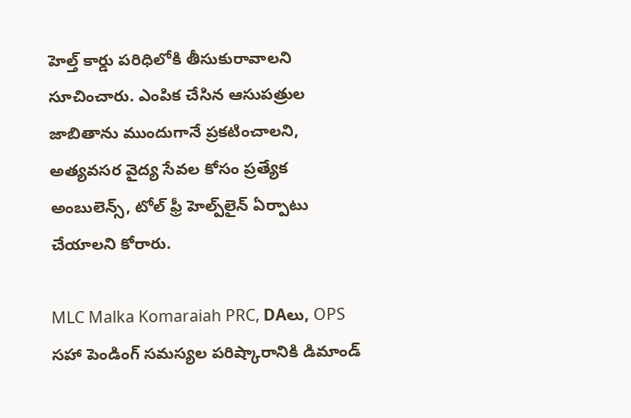హెల్త్ కార్డు పరిధిలోకి తీసుకురావాలని సూచించారు. ఎంపిక చేసిన ఆసుపత్రుల జాబితాను ముందుగానే ప్రకటించాలని, అత్యవసర వైద్య సేవల కోసం ప్రత్యేక అంబులెన్స్, టోల్ ఫ్రీ హెల్ప్‌లైన్ ఏర్పాటు చేయాలని కోరారు.

MLC Malka Komaraiah PRC, DAలు, OPS సహా పెండింగ్ సమస్యల పరిష్కారానికి డిమాండ్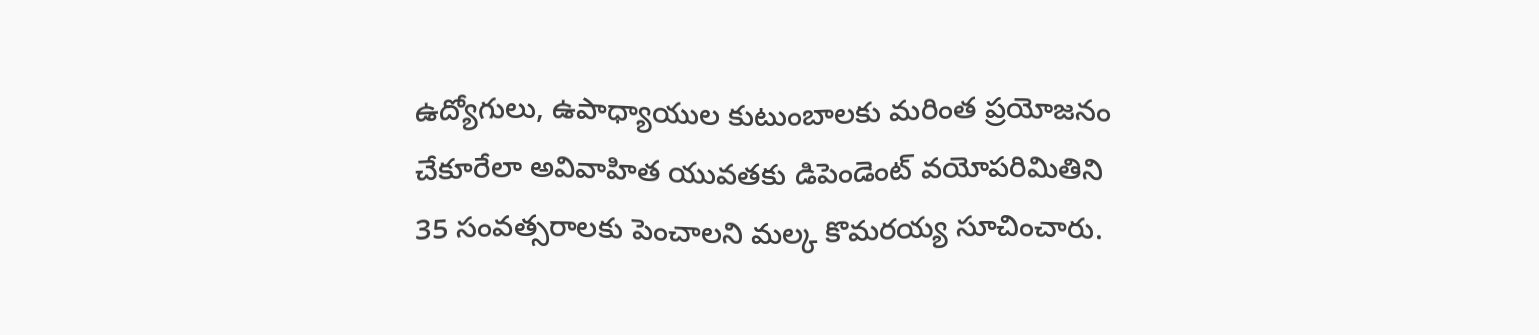ఉద్యోగులు, ఉపాధ్యాయుల కుటుంబాలకు మరింత ప్రయోజనం చేకూరేలా అవివాహిత యువతకు డిపెండెంట్ వయోపరిమితిని 35 సంవత్సరాలకు పెంచాలని మల్క కొమరయ్య సూచించారు.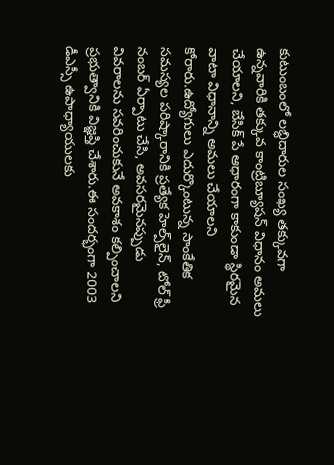కుటుంబంలో లబ్ధిదారుల సంఖ్య తక్కువగా ఉన్నవారికి తక్కువ కాంట్రిబ్యూషన్ విధానం అమలు చేయాలని, బేసిక్ పే ఆధారంగా కాకుండా స్థిరమైన వాటా విధానాన్ని అమలు చేయాలని కోరారు.ఉద్యోగులు ఎదుర్కొంటున్న సాంకేతిక సమస్యల పరిష్కారానికి ప్రత్యేక హెల్ప్‌లైన్, టోల్ ఫ్రీ నంబర్ ఏర్పాటు చేసి, అవసరమైనప్పుడు వివరాలను సవరించుకునే అవకాశం కల్పించాలని ప్రభుత్వానికి విజ్ఞప్తి చేశారు.ఈ సందర్భంగా 2003 డీఎస్సీ ఉపాధ్యాయులకు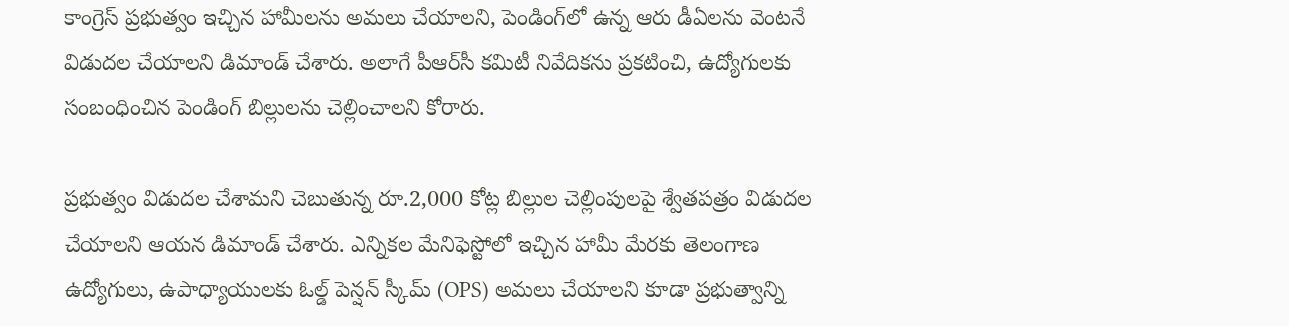కాంగ్రెస్ ప్రభుత్వం ఇచ్చిన హామీలను అమలు చేయాలని, పెండింగ్‌లో ఉన్న ఆరు డీఏలను వెంటనే విడుదల చేయాలని డిమాండ్ చేశారు. అలాగే పీఆర్‌సీ కమిటీ నివేదికను ప్రకటించి, ఉద్యోగులకు సంబంధించిన పెండింగ్ బిల్లులను చెల్లించాలని కోరారు.

ప్రభుత్వం విడుదల చేశామని చెబుతున్న రూ.2,000 కోట్ల బిల్లుల చెల్లింపులపై శ్వేతపత్రం విడుదల చేయాలని ఆయన డిమాండ్ చేశారు. ఎన్నికల మేనిఫెస్టోలో ఇచ్చిన హామీ మేరకు తెలంగాణ ఉద్యోగులు, ఉపాధ్యాయులకు ఓల్డ్ పెన్షన్ స్కీమ్ (OPS) అమలు చేయాలని కూడా ప్రభుత్వాన్ని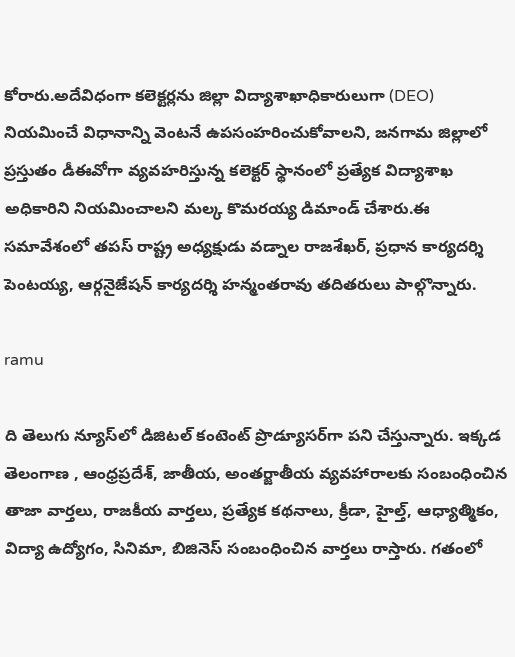కోరారు.అదేవిధంగా కలెక్టర్లను జిల్లా విద్యాశాఖాధికారులుగా (DEO) నియమించే విధానాన్ని వెంటనే ఉపసంహరించుకోవాలని, జనగామ జిల్లాలో ప్రస్తుతం డీఈవోగా వ్యవహరిస్తున్న కలెక్టర్ స్థానంలో ప్రత్యేక విద్యాశాఖ అధికారిని నియమించాలని మల్క కొమరయ్య డిమాండ్ చేశారు.ఈ సమావేశంలో తపస్ రాష్ట్ర అధ్యక్షుడు వడ్నాల రాజశేఖర్, ప్రధాన కార్యదర్శి పెంటయ్య, ఆర్గనైజేషన్ కార్యదర్శి హన్మంతరావు తదితరులు పాల్గొన్నారు.

ramu

ది తెలుగు న్యూస్‌లో డిజిటల్ కంటెంట్ ప్రొడ్యూసర్‌గా పని చేస్తున్నారు. ఇక్కడ తెలంగాణ , ఆంధ్ర‌ప్ర‌దేశ్‌, జాతీయ, అంతర్జాతీయ వ్యవహారాలకు సంబంధించిన తాజా వార్తలు, రాజకీయ వార్తలు, ప్ర‌త్యేక క‌థ‌నాలు, క్రీడా, హైల్త్‌, ఆధ్యాత్మికం, విద్యా ఉద్యోగం, సినిమా, బిజినెస్ సంబంధించిన వార్త‌లు రాస్తారు. గ‌తంలో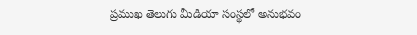ప్ర‌ముఖ తెలుగు మీడియా సంస్థ‌లో అనుభ‌వం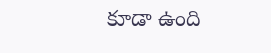కూడా ఉంది